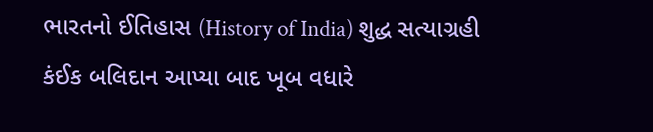ભારતનો ઈતિહાસ (History of India) શુદ્ધ સત્યાગ્રહી કંઈક બલિદાન આપ્યા બાદ ખૂબ વધારે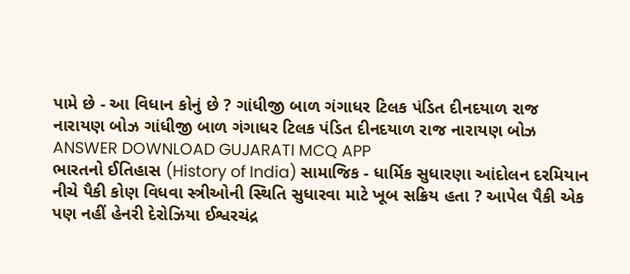પામે છે - આ વિધાન કોનું છે ? ગાંધીજી બાળ ગંગાધર ટિલક પંડિત દીનદયાળ રાજ નારાયણ બોઝ ગાંધીજી બાળ ગંગાધર ટિલક પંડિત દીનદયાળ રાજ નારાયણ બોઝ ANSWER DOWNLOAD GUJARATI MCQ APP
ભારતનો ઈતિહાસ (History of India) સામાજિક - ધાર્મિક સુધારણા આંદોલન દરમિયાન નીચે પૈકી કોણ વિધવા સ્ત્રીઓની સ્થિતિ સુધારવા માટે ખૂબ સક્રિય હતા ? આપેલ પૈકી એક પણ નહીં હેનરી દેરોઝિયા ઈશ્વરચંદ્ર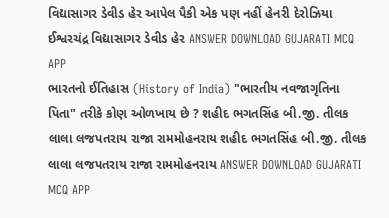વિદ્યાસાગર ડેવીડ હેર આપેલ પૈકી એક પણ નહીં હેનરી દેરોઝિયા ઈશ્વરચંદ્ર વિદ્યાસાગર ડેવીડ હેર ANSWER DOWNLOAD GUJARATI MCQ APP
ભારતનો ઈતિહાસ (History of India) "ભારતીય નવજાગૃતિના પિતા" તરીકે કોણ ઓળખાય છે ? શહીદ ભગતસિંહ બી.જી. તીલક લાલા લજપતરાય રાજા રામમોહનરાય શહીદ ભગતસિંહ બી.જી. તીલક લાલા લજપતરાય રાજા રામમોહનરાય ANSWER DOWNLOAD GUJARATI MCQ APP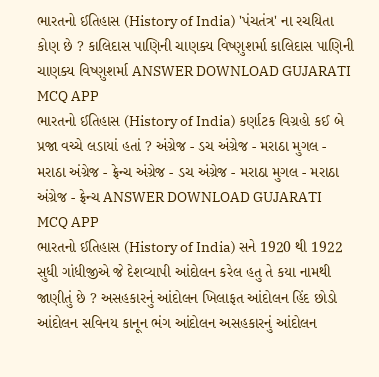ભારતનો ઈતિહાસ (History of India) 'પંચતંત્ર' ના રચયિતા કોણ છે ? કાલિદાસ પાણિની ચાણક્ય વિષ્ણુશર્મા કાલિદાસ પાણિની ચાણક્ય વિષ્ણુશર્મા ANSWER DOWNLOAD GUJARATI MCQ APP
ભારતનો ઈતિહાસ (History of India) કર્ણાટક વિગ્રહો કઈ બે પ્રજા વચ્ચે લડાયાં હતાં ? અંગ્રેજ - ડચ અંગ્રેજ - મરાઠા મુગલ - મરાઠા અંગ્રેજ - ફ્રેન્ચ અંગ્રેજ - ડચ અંગ્રેજ - મરાઠા મુગલ - મરાઠા અંગ્રેજ - ફ્રેન્ચ ANSWER DOWNLOAD GUJARATI MCQ APP
ભારતનો ઈતિહાસ (History of India) સને 1920 થી 1922 સુધી ગાંધીજીએ જે દેશવ્યાપી આંદોલન કરેલ હતુ તે કયા નામથી જાણીતું છે ? અસહકારનું આંદોલન ખિલાફત આંદોલન હિંદ છોડો આંદોલન સવિનય કાનૂન ભંગ આંદોલન અસહકારનું આંદોલન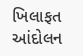ખિલાફત આંદોલન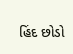હિંદ છોડો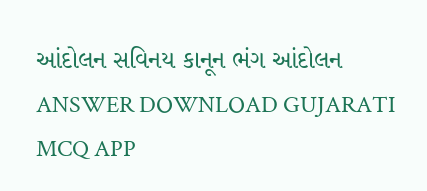આંદોલન સવિનય કાનૂન ભંગ આંદોલન ANSWER DOWNLOAD GUJARATI MCQ APP